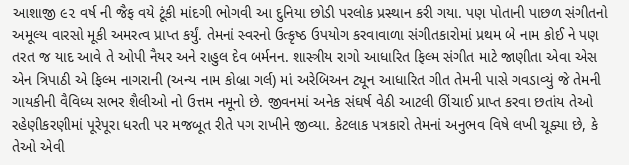આશાજી ૯૨ વર્ષ ની જૈફ વયે ટૂંકી માંદગી ભોગવી આ દુનિયા છોડી પરલોક પ્રસ્થાન કરી ગયા. પણ પોતાની પાછળ સંગીતનો અમૂલ્ય વારસો મૂકી અમરત્વ પ્રાપ્ત કર્યું. તેમનાં સ્વરનો ઉત્કૃષ્ઠ ઉપયોગ કરવાવાળા સંગીતકારોમાં પ્રથમ બે નામ કોઈ ને પણ તરત જ યાદ આવે તે ઓપી નૈયર અને રાહુલ દેવ બર્મનન. શાસ્ત્રીય રાગો આધારિત ફિલ્મ સંગીત માટે જાણીતા એવા એસ એન ત્રિપાઠી એ ફિલ્મ નાગરાની (અન્ય નામ કોબ્રા ગર્લ) માં અરેબિઅન ટ્યૂન આધારિત ગીત તેમની પાસે ગવડાવ્યું જે તેમની ગાયકીની વૈવિધ્ય સભર શૈલીઓ નો ઉત્તમ નમૂનો છે. જીવનમાં અનેક સંઘર્ષ વેઠી આટલી ઊંચાઈ પ્રાપ્ત કરવા છતાંય તેઓ રહેણીકરણીમાં પૂરેપૂરા ધરતી પર મજબૂત રીતે પગ રાખીને જીવ્યા. કેટલાક પત્રકારો તેમનાં અનુભવ વિષે લખી ચૂક્યા છે, કે તેઓ એવી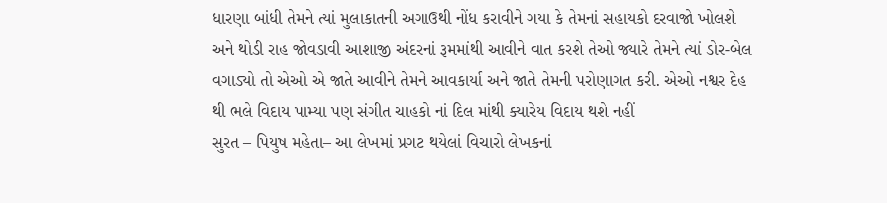ધારણા બાંધી તેમને ત્યાં મુલાકાતની અગાઉથી નોંધ કરાવીને ગયા કે તેમનાં સહાયકો દરવાજો ખોલશે અને થોડી રાહ જોવડાવી આશાજી અંદરનાં રૂમમાંથી આવીને વાત કરશે તેઓ જ્યારે તેમને ત્યાં ડોર-બેલ વગાડ્યો તો એઓ એ જાતે આવીને તેમને આવકાર્યા અને જાતે તેમની પરોણાગત કરી. એઓ નશ્વર દેહ થી ભલે વિદાય પામ્યા પણ સંગીત ચાહકો નાં દિલ માંથી ક્યારેય વિદાય થશે નહીં
સુરત – પિયુષ મહેતા– આ લેખમાં પ્રગટ થયેલાં વિચારો લેખકનાં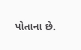પોતાના છે.